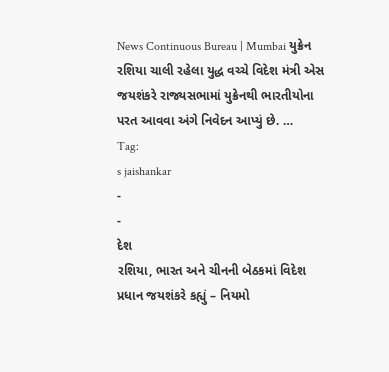News Continuous Bureau | Mumbai યુક્રેન રશિયા ચાલી રહેલા યુદ્ધ વચ્ચે વિદેશ મંત્રી એસ જયશંકરે રાજ્યસભામાં યુક્રેનથી ભારતીયોના પરત આવવા અંગે નિવેદન આપ્યું છે. …
Tag:
s jaishankar
-
-
દેશ
રશિયા, ભારત અને ચીનની બેઠકમાં વિદેશ પ્રધાન જયશંકરે કહ્યું – નિયમો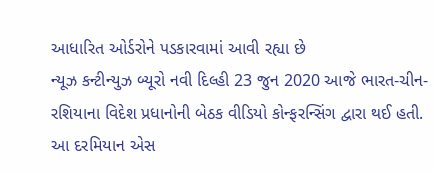આધારિત ઓર્ડરોને પડકારવામાં આવી રહ્યા છે
ન્યૂઝ કન્ટીન્યુઝ બ્યૂરો નવી દિલ્હી 23 જુન 2020 આજે ભારત-ચીન-રશિયાના વિદેશ પ્રધાનોની બેઠક વીડિયો કોન્ફરન્સિંગ દ્વારા થઈ હતી. આ દરમિયાન એસ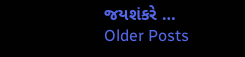જયશંકરે …
Older Posts